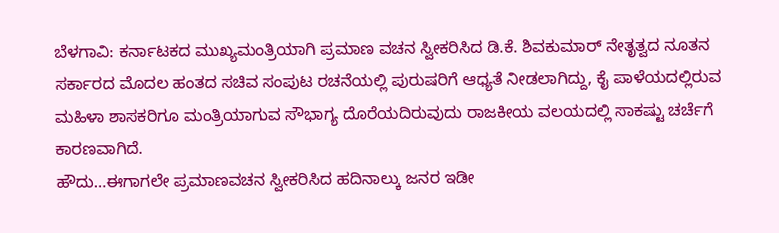ಬೆಳಗಾವಿ: ಕರ್ನಾಟಕದ ಮುಖ್ಯಮಂತ್ರಿಯಾಗಿ ಪ್ರಮಾಣ ವಚನ ಸ್ವೀಕರಿಸಿದ ಡಿ.ಕೆ. ಶಿವಕುಮಾರ್ ನೇತೃತ್ವದ ನೂತನ ಸರ್ಕಾರದ ಮೊದಲ ಹಂತದ ಸಚಿವ ಸಂಪುಟ ರಚನೆಯಲ್ಲಿ ಪುರುಷರಿಗೆ ಆಧ್ಯತೆ ನೀಡಲಾಗಿದ್ದು, ಕೈ ಪಾಳೆಯದಲ್ಲಿರುವ ಮಹಿಳಾ ಶಾಸಕರಿಗೂ ಮಂತ್ರಿಯಾಗುವ ಸೌಭಾಗ್ಯ ದೊರೆಯದಿರುವುದು ರಾಜಕೀಯ ವಲಯದಲ್ಲಿ ಸಾಕಷ್ಟು ಚರ್ಚೆಗೆ ಕಾರಣವಾಗಿದೆ.
ಹೌದು…ಈಗಾಗಲೇ ಪ್ರಮಾಣವಚನ ಸ್ವೀಕರಿಸಿದ ಹದಿನಾಲ್ಕು ಜನರ ಇಡೀ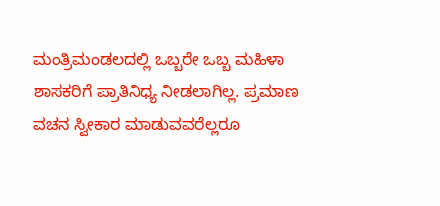ಮಂತ್ರಿಮಂಡಲದಲ್ಲಿ ಒಬ್ಬರೇ ಒಬ್ಬ ಮಹಿಳಾ ಶಾಸಕರಿಗೆ ಪ್ರಾತಿನಿಧ್ಯ ನೀಡಲಾಗಿಲ್ಲ. ಪ್ರಮಾಣ ವಚನ ಸ್ವೀಕಾರ ಮಾಡುವವರೆಲ್ಲರೂ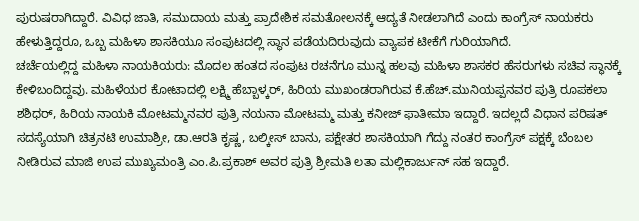ಪುರುಷರಾಗಿದ್ದಾರೆ. ವಿವಿಧ ಜಾತಿ, ಸಮುದಾಯ ಮತ್ತು ಪ್ರಾದೇಶಿಕ ಸಮತೋಲನಕ್ಕೆ ಆದ್ಯತೆ ನೀಡಲಾಗಿದೆ ಎಂದು ಕಾಂಗ್ರೆಸ್ ನಾಯಕರು ಹೇಳುತ್ತಿದ್ದರೂ, ಒಬ್ಬ ಮಹಿಳಾ ಶಾಸಕಿಯೂ ಸಂಪುಟದಲ್ಲಿ ಸ್ಥಾನ ಪಡೆಯದಿರುವುದು ವ್ಯಾಪಕ ಟೀಕೆಗೆ ಗುರಿಯಾಗಿದೆ.
ಚರ್ಚೆಯಲ್ಲಿದ್ದ ಮಹಿಳಾ ನಾಯಕಿಯರು: ಮೊದಲ ಹಂತದ ಸಂಪುಟ ರಚನೆಗೂ ಮುನ್ನ ಹಲವು ಮಹಿಳಾ ಶಾಸಕರ ಹೆಸರುಗಳು ಸಚಿವ ಸ್ಥಾನಕ್ಕೆ ಕೇಳಿಬಂದಿದ್ದವು. ಮಹಿಳೆಯರ ಕೋಟಾದಲ್ಲಿ ಲಕ್ಷ್ಮಿ ಹೆಬ್ಬಾಳ್ಕರ್, ಹಿರಿಯ ಮುಖಂಡರಾಗಿರುವ ಕೆ.ಹೆಚ್.ಮುನಿಯಪ್ಪನವರ ಪುತ್ರಿ ರೂಪಕಲಾ ಶಶಿಧರ್, ಹಿರಿಯ ನಾಯಕಿ ಮೋಟಮ್ಮನವರ ಪುತ್ರಿ ನಯನಾ ಮೋಟಮ್ಮ ಮತ್ತು ಕನೀಜ್ ಫಾತೀಮಾ ಇದ್ದಾರೆ. ಇದಲ್ಲದೆ ವಿಧಾನ ಪರಿಷತ್ ಸದಸ್ಯೆಯಾಗಿ ಚಿತ್ರನಟಿ ಉಮಾಶ್ರೀ, ಡಾ.ಆರತಿ ಕೃಷ್ಣ, ಬಲ್ಕೀಸ್ ಬಾನು, ಪಕ್ಷೇತರ ಶಾಸಕಿಯಾಗಿ ಗೆದ್ದು ನಂತರ ಕಾಂಗ್ರೆಸ್ ಪಕ್ಷಕ್ಕೆ ಬೆಂಬಲ ನೀಡಿರುವ ಮಾಜಿ ಉಪ ಮುಖ್ಯಮಂತ್ರಿ ಎಂ.ಪಿ.ಪ್ರಕಾಶ್ ಅವರ ಪುತ್ರಿ ಶ್ರೀಮತಿ ಲತಾ ಮಲ್ಲಿಕಾರ್ಜುನ್ ಸಹ ಇದ್ದಾರೆ.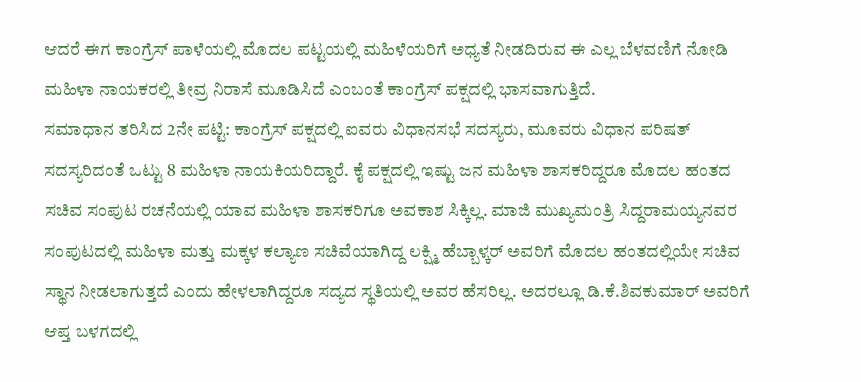ಆದರೆ ಈಗ ಕಾಂಗ್ರೆಸ್ ಪಾಳೆಯಲ್ಲಿ ಮೊದಲ ಪಟ್ಟಯಲ್ಲಿ ಮಹಿಳೆಯರಿಗೆ ಅಧ್ಯತೆ ನೀಡದಿರುವ ಈ ಎಲ್ಲ ಬೆಳವಣಿಗೆ ನೋಡಿ ಮಹಿಳಾ ನಾಯಕರಲ್ಲಿ ತೀವ್ರ ನಿರಾಸೆ ಮೂಡಿಸಿದೆ ಎಂಬಂತೆ ಕಾಂಗ್ರೆಸ್ ಪಕ್ಷದಲ್ಲಿ ಭಾಸವಾಗುತ್ತಿದೆ.
ಸಮಾಧಾನ ತರಿಸಿದ 2ನೇ ಪಟ್ಟಿ: ಕಾಂಗ್ರೆಸ್ ಪಕ್ಷದಲ್ಲಿ ಐವರು ವಿಧಾನಸಭೆ ಸದಸ್ಯರು, ಮೂವರು ವಿಧಾನ ಪರಿಷತ್ ಸದಸ್ಯರಿದಂತೆ ಒಟ್ಟು 8 ಮಹಿಳಾ ನಾಯಕಿಯರಿದ್ದಾರೆ. ಕೈ ಪಕ್ಷದಲ್ಲಿ ಇಷ್ಟು ಜನ ಮಹಿಳಾ ಶಾಸಕರಿದ್ದರೂ ಮೊದಲ ಹಂತದ ಸಚಿವ ಸಂಪುಟ ರಚನೆಯಲ್ಲಿ ಯಾವ ಮಹಿಳಾ ಶಾಸಕರಿಗೂ ಅವಕಾಶ ಸಿಕ್ಕಿಲ್ಲ. ಮಾಜಿ ಮುಖ್ಯಮಂತ್ರಿ ಸಿದ್ದರಾಮಯ್ಯನವರ ಸಂಪುಟದಲ್ಲಿ ಮಹಿಳಾ ಮತ್ತು ಮಕ್ಕಳ ಕಲ್ಯಾಣ ಸಚಿವೆಯಾಗಿದ್ದ ಲಕ್ಷ್ಮಿ ಹೆಬ್ಬಾಳ್ಕರ್ ಅವರಿಗೆ ಮೊದಲ ಹಂತದಲ್ಲಿಯೇ ಸಚಿವ ಸ್ಥಾನ ನೀಡಲಾಗುತ್ತದೆ ಎಂದು ಹೇಳಲಾಗಿದ್ದರೂ ಸದ್ಯದ ಸ್ಥತಿಯಲ್ಲಿ ಅವರ ಹೆಸರಿಲ್ಲ. ಅದರಲ್ಲೂ ಡಿ.ಕೆ.ಶಿವಕುಮಾರ್ ಅವರಿಗೆ ಆಪ್ತ ಬಳಗದಲ್ಲಿ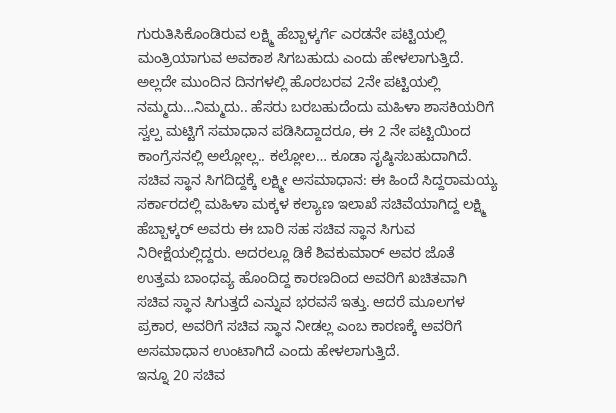ಗುರುತಿಸಿಕೊಂಡಿರುವ ಲಕ್ಷ್ಮಿ ಹೆಬ್ಬಾಳ್ಕರ್ಗೆ ಎರಡನೇ ಪಟ್ಟಿಯಲ್ಲಿ ಮಂತ್ರಿಯಾಗುವ ಅವಕಾಶ ಸಿಗಬಹುದು ಎಂದು ಹೇಳಲಾಗುತ್ತಿದೆ. ಅಲ್ಲದೇ ಮುಂದಿನ ದಿನಗಳಲ್ಲಿ ಹೊರಬರವ 2ನೇ ಪಟ್ಟಿಯಲ್ಲಿ ನಮ್ಮದು…ನಿಮ್ಮದು.. ಹೆಸರು ಬರಬಹುದೆಂದು ಮಹಿಳಾ ಶಾಸಕಿಯರಿಗೆ ಸ್ವಲ್ಪ ಮಟ್ಟಿಗೆ ಸಮಾಧಾನ ಪಡಿಸಿದ್ದಾದರೂ, ಈ 2 ನೇ ಪಟ್ಟಿಯಿಂದ ಕಾಂಗ್ರೆಸನಲ್ಲಿ ಅಲ್ಲೋಲ್ಲ.. ಕಲ್ಲೋಲ… ಕೂಡಾ ಸೃಷ್ಠಿಸಬಹುದಾಗಿದೆ.
ಸಚಿವ ಸ್ಥಾನ ಸಿಗದಿದ್ದಕ್ಕೆ ಲಕ್ಷ್ಮೀ ಅಸಮಾಧಾನ: ಈ ಹಿಂದೆ ಸಿದ್ದರಾಮಯ್ಯ ಸರ್ಕಾರದಲ್ಲಿ ಮಹಿಳಾ ಮಕ್ಕಳ ಕಲ್ಯಾಣ ಇಲಾಖೆ ಸಚಿವೆಯಾಗಿದ್ದ ಲಕ್ಷ್ಮಿ ಹೆಬ್ಬಾಳ್ಕರ್ ಅವರು ಈ ಬಾರಿ ಸಹ ಸಚಿವ ಸ್ಥಾನ ಸಿಗುವ ನಿರೀಕ್ಷೆಯಲ್ಲಿದ್ದರು. ಅದರಲ್ಲೂ ಡಿಕೆ ಶಿವಕುಮಾರ್ ಅವರ ಜೊತೆ ಉತ್ತಮ ಬಾಂಧವ್ಯ ಹೊಂದಿದ್ದ ಕಾರಣದಿಂದ ಅವರಿಗೆ ಖಚಿತವಾಗಿ ಸಚಿವ ಸ್ಥಾನ ಸಿಗುತ್ತದೆ ಎನ್ನುವ ಭರವಸೆ ಇತ್ತು. ಆದರೆ ಮೂಲಗಳ ಪ್ರಕಾರ, ಅವರಿಗೆ ಸಚಿವ ಸ್ಥಾನ ನೀಡಲ್ಲ ಎಂಬ ಕಾರಣಕ್ಕೆ ಅವರಿಗೆ ಅಸಮಾಧಾನ ಉಂಟಾಗಿದೆ ಎಂದು ಹೇಳಲಾಗುತ್ತಿದೆ.
ಇನ್ನೂ 20 ಸಚಿವ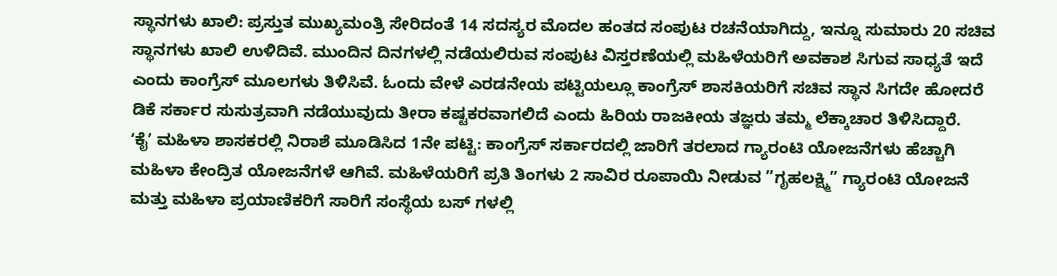ಸ್ಥಾನಗಳು ಖಾಲಿ: ಪ್ರಸ್ತುತ ಮುಖ್ಯಮಂತ್ರಿ ಸೇರಿದಂತೆ 14 ಸದಸ್ಯರ ಮೊದಲ ಹಂತದ ಸಂಪುಟ ರಚನೆಯಾಗಿದ್ದು, ಇನ್ನೂ ಸುಮಾರು 20 ಸಚಿವ ಸ್ಥಾನಗಳು ಖಾಲಿ ಉಳಿದಿವೆ. ಮುಂದಿನ ದಿನಗಳಲ್ಲಿ ನಡೆಯಲಿರುವ ಸಂಪುಟ ವಿಸ್ತರಣೆಯಲ್ಲಿ ಮಹಿಳೆಯರಿಗೆ ಅವಕಾಶ ಸಿಗುವ ಸಾಧ್ಯತೆ ಇದೆ ಎಂದು ಕಾಂಗ್ರೆಸ್ ಮೂಲಗಳು ತಿಳಿಸಿವೆ. ಓಂದು ವೇಳೆ ಎರಡನೇಯ ಪಟ್ಟಿಯಲ್ಲೂ ಕಾಂಗ್ರೆಸ್ ಶಾಸಕಿಯರಿಗೆ ಸಚಿವ ಸ್ಥಾನ ಸಿಗದೇ ಹೋದರೆ ಡಿಕೆ ಸರ್ಕಾರ ಸುಸುತ್ರವಾಗಿ ನಡೆಯುವುದು ತೀರಾ ಕಷ್ಟಕರವಾಗಲಿದೆ ಎಂದು ಹಿರಿಯ ರಾಜಕೀಯ ತಜ್ಞರು ತಮ್ಮ ಲೆಕ್ಕಾಚಾರ ತಿಳಿಸಿದ್ದಾರೆ.
ʻಕೈʼ ಮಹಿಳಾ ಶಾಸಕರಲ್ಲಿ ನಿರಾಶೆ ಮೂಡಿಸಿದ 1ನೇ ಪಟ್ಟಿ: ಕಾಂಗ್ರೆಸ್ ಸರ್ಕಾರದಲ್ಲಿ ಜಾರಿಗೆ ತರಲಾದ ಗ್ಯಾರಂಟಿ ಯೋಜನೆಗಳು ಹೆಚ್ಚಾಗಿ ಮಹಿಳಾ ಕೇಂದ್ರಿತ ಯೋಜನೆಗಳೆ ಆಗಿವೆ. ಮಹಿಳೆಯರಿಗೆ ಪ್ರತಿ ತಿಂಗಳು 2 ಸಾವಿರ ರೂಪಾಯಿ ನೀಡುವ ”ಗೃಹಲಕ್ಷ್ಮಿ” ಗ್ಯಾರಂಟಿ ಯೋಜನೆ ಮತ್ತು ಮಹಿಳಾ ಪ್ರಯಾಣಿಕರಿಗೆ ಸಾರಿಗೆ ಸಂಸ್ಥೆಯ ಬಸ್ ಗಳಲ್ಲಿ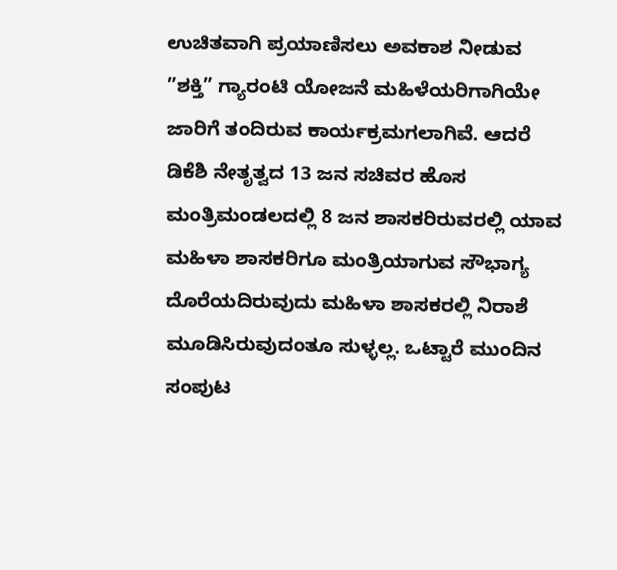ಉಚಿತವಾಗಿ ಪ್ರಯಾಣಿಸಲು ಅವಕಾಶ ನೀಡುವ ”ಶಕ್ತಿ” ಗ್ಯಾರಂಟಿ ಯೋಜನೆ ಮಹಿಳೆಯರಿಗಾಗಿಯೇ ಜಾರಿಗೆ ತಂದಿರುವ ಕಾರ್ಯಕ್ರಮಗಲಾಗಿವೆ. ಆದರೆ ಡಿಕೆಶಿ ನೇತೃತ್ವದ 13 ಜನ ಸಚಿವರ ಹೊಸ ಮಂತ್ರಿಮಂಡಲದಲ್ಲಿ 8 ಜನ ಶಾಸಕರಿರುವರಲ್ಲಿ ಯಾವ ಮಹಿಳಾ ಶಾಸಕರಿಗೂ ಮಂತ್ರಿಯಾಗುವ ಸೌಭಾಗ್ಯ ದೊರೆಯದಿರುವುದು ಮಹಿಳಾ ಶಾಸಕರಲ್ಲಿ ನಿರಾಶೆ ಮೂಡಿಸಿರುವುದಂತೂ ಸುಳ್ಳಲ್ಲ. ಒಟ್ಟಾರೆ ಮುಂದಿನ ಸಂಪುಟ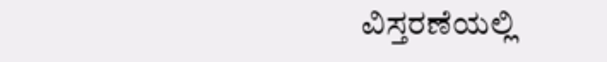ವಿಸ್ತರಣೆಯಲ್ಲಿ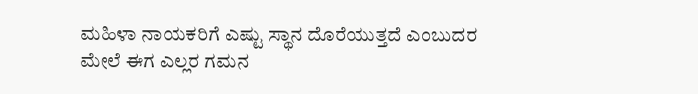ಮಹಿಳಾ ನಾಯಕರಿಗೆ ಎಷ್ಟು ಸ್ಥಾನ ದೊರೆಯುತ್ತದೆ ಎಂಬುದರ ಮೇಲೆ ಈಗ ಎಲ್ಲರ ಗಮನ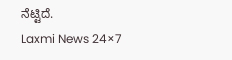ನೆಟ್ಟಿದೆ.
Laxmi News 24×7